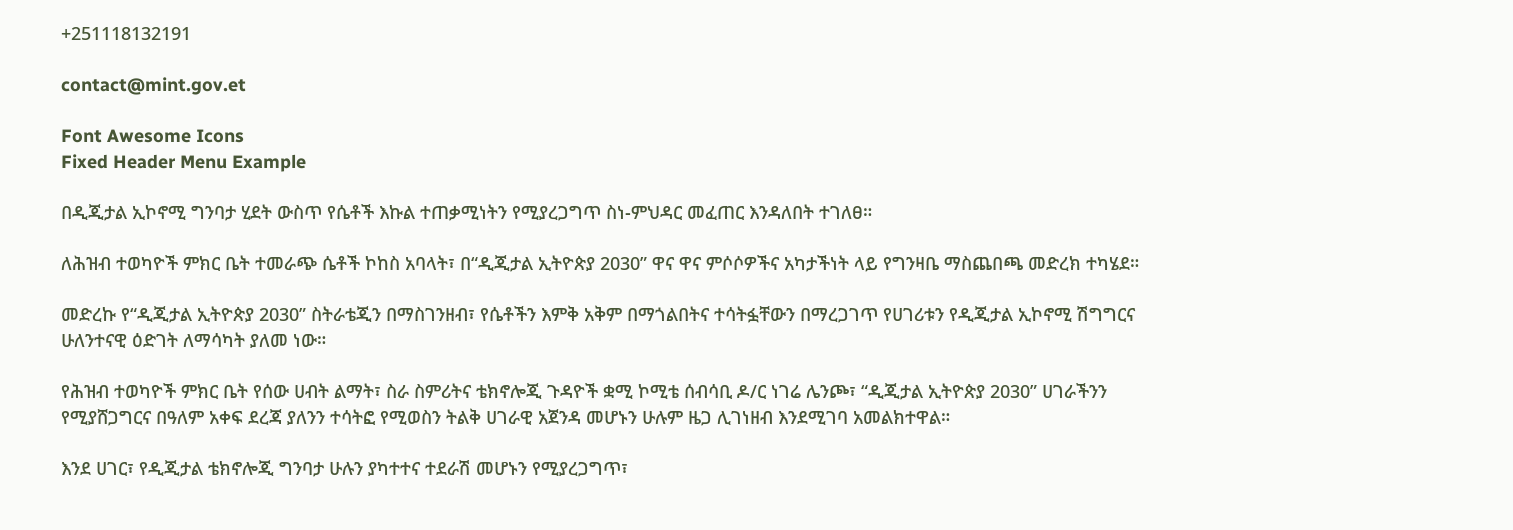+251118132191

contact@mint.gov.et

Font Awesome Icons
Fixed Header Menu Example

በዲጂታል ኢኮኖሚ ግንባታ ሂደት ውስጥ የሴቶች እኩል ተጠቃሚነትን የሚያረጋግጥ ስነ-ምህዳር መፈጠር እንዳለበት ተገለፀ።

ለሕዝብ ተወካዮች ምክር ቤት ተመራጭ ሴቶች ኮከስ አባላት፣ በ“ዲጂታል ኢትዮጵያ 2030” ዋና ዋና ምሶሶዎችና አካታችነት ላይ የግንዛቤ ማስጨበጫ መድረክ ተካሄደ።

መድረኩ የ“ዲጂታል ኢትዮጵያ 2030” ስትራቴጂን በማስገንዘብ፣ የሴቶችን እምቅ አቅም በማጎልበትና ተሳትፏቸውን በማረጋገጥ የሀገሪቱን የዲጂታል ኢኮኖሚ ሽግግርና ሁለንተናዊ ዕድገት ለማሳካት ያለመ ነው።

የሕዝብ ተወካዮች ምክር ቤት የሰው ሀብት ልማት፣ ስራ ስምሪትና ቴክኖሎጂ ጉዳዮች ቋሚ ኮሚቴ ሰብሳቢ ዶ/ር ነገሬ ሌንጮ፣ “ዲጂታል ኢትዮጵያ 2030” ሀገራችንን የሚያሸጋግርና በዓለም አቀፍ ደረጃ ያለንን ተሳትፎ የሚወስን ትልቅ ሀገራዊ አጀንዳ መሆኑን ሁሉም ዜጋ ሊገነዘብ እንደሚገባ አመልክተዋል።

እንደ ሀገር፣ የዲጂታል ቴክኖሎጂ ግንባታ ሁሉን ያካተተና ተደራሽ መሆኑን የሚያረጋግጥ፣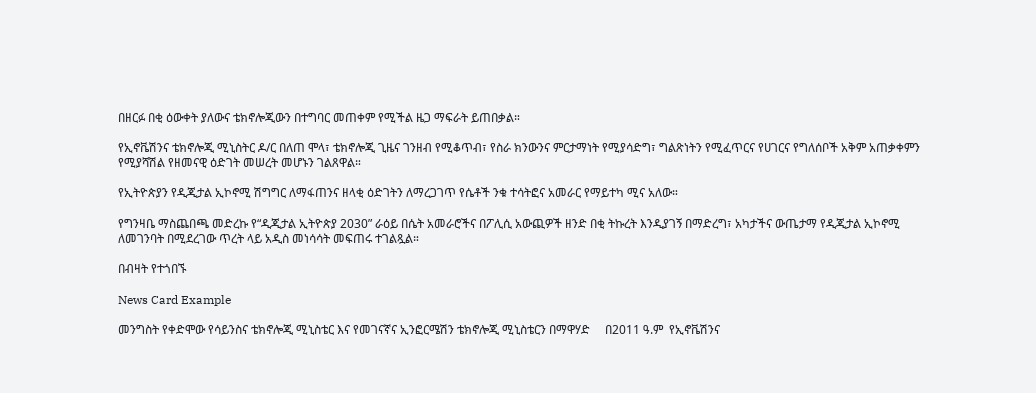በዘርፉ በቂ ዕውቀት ያለውና ቴክኖሎጂውን በተግባር መጠቀም የሚችል ዜጋ ማፍራት ይጠበቃል።

የኢኖቬሽንና ቴክኖሎጂ ሚኒስትር ዶ/ር በለጠ ሞላ፣ ቴክኖሎጂ ጊዜና ገንዘብ የሚቆጥብ፣ የስራ ክንውንና ምርታማነት የሚያሳድግ፣ ግልጽነትን የሚፈጥርና የሀገርና የግለሰቦች አቅም አጠቃቀምን የሚያሻሽል የዘመናዊ ዕድገት መሠረት መሆኑን ገልጸዋል።

የኢትዮጵያን የዲጂታል ኢኮኖሚ ሽግግር ለማፋጠንና ዘላቂ ዕድገትን ለማረጋገጥ የሴቶች ንቁ ተሳትፎና አመራር የማይተካ ሚና አለው።

የግንዛቤ ማስጨበጫ መድረኩ የ“ዲጂታል ኢትዮጵያ 2030” ራዕይ በሴት አመራሮችና በፖሊሲ አውጪዎች ዘንድ በቂ ትኩረት እንዲያገኝ በማድረግ፣ አካታችና ውጤታማ የዲጂታል ኢኮኖሚ ለመገንባት በሚደረገው ጥረት ላይ አዲስ መነሳሳት መፍጠሩ ተገልጿል።

በብዛት የተጎበኙ

News Card Example

መንግስት የቀድሞው የሳይንስና ቴክኖሎጂ ሚኒስቴር እና የመገናኛና ኢንፎርሜሽን ቴክኖሎጂ ሚኒስቴርን በማዋሃድ     በ2011 ዓ.ም  የኢኖቬሽንና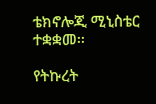ቴክኖሎጂ ሚኒስቴር  ተቋቋመ፡፡

የትኩረት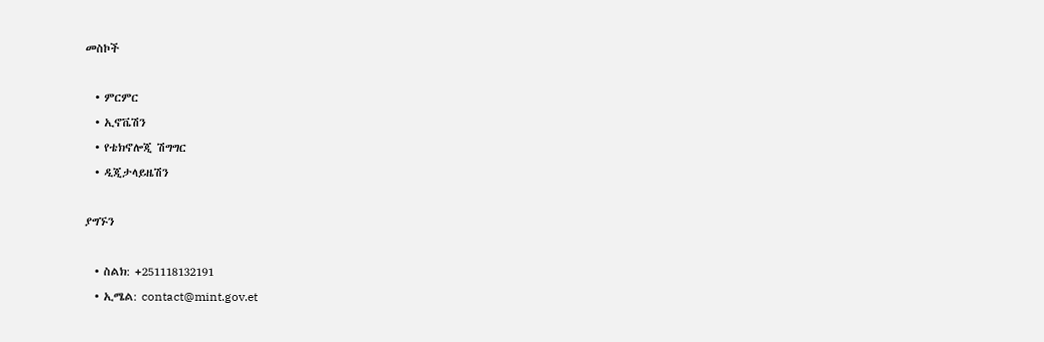መስኮች

  • ምርምር
  • ኢኖቬሽን
  • የቴክኖሎጂ ሽግግር
  • ዲጂታላይዜሽን

ያግኙን

  • ስልክ: +251118132191
  • ኢሜል: contact@mint.gov.et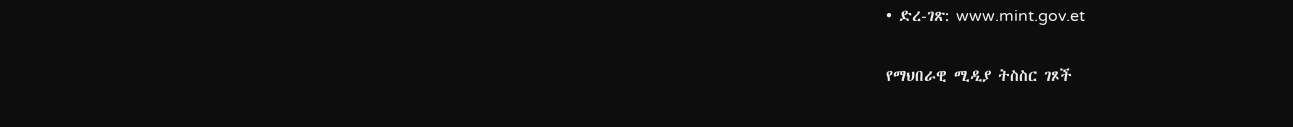• ድረ-ገጽ: www.mint.gov.et

የማህበራዊ ሚዲያ ትስስር ገጾች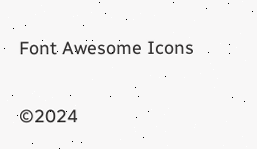Font Awesome Icons

©2024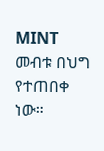MINT መብቱ በህግ የተጠበቀ ነው።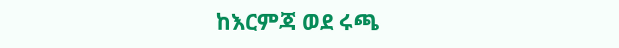ከእርምጃ ወደ ሩጫ